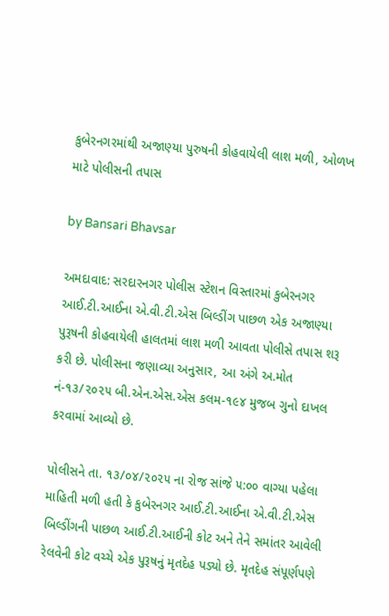કુબેરનગરમાંથી અજાણ્યા પુરુષની કોહવાયેલી લાશ મળી, ઓળખ માટે પોલીસની તપાસ

by Bansari Bhavsar

અમદાવાદ: સરદારનગર પોલીસ સ્ટેશન વિસ્તારમાં કુબેરનગર આઈ.ટી.આઈના એ.વી.ટી.એસ બિલ્ડીંગ પાછળ એક અજાણ્યા પુરૂષની કોહવાયેલી હાલતમાં લાશ મળી આવતા પોલીસે તપાસ શરૂ કરી છે. પોલીસના જણાવ્યા અનુસાર, આ અંગે અ.મોત નં-૧૩/૨૦૨૫ બી.એન.એસ.એસ કલમ-૧૯૪ મુજબ ગુનો દાખલ કરવામાં આવ્યો છે.

પોલીસને તા. ૧૩/૦૪/૨૦૨૫ ના રોજ સાંજે ૫:૦૦ વાગ્યા પહેલા માહિતી મળી હતી કે કુબેરનગર આઈ.ટી.આઈના એ.વી.ટી.એસ બિલ્ડીંગની પાછળ આઈ.ટી.આઈની કોટ અને તેને સમાંતર આવેલી રેલવેની કોટ વચ્ચે એક પુરૂષનું મૃતદેહ પડ્યો છે. મૃતદેહ સંપૂર્ણપણે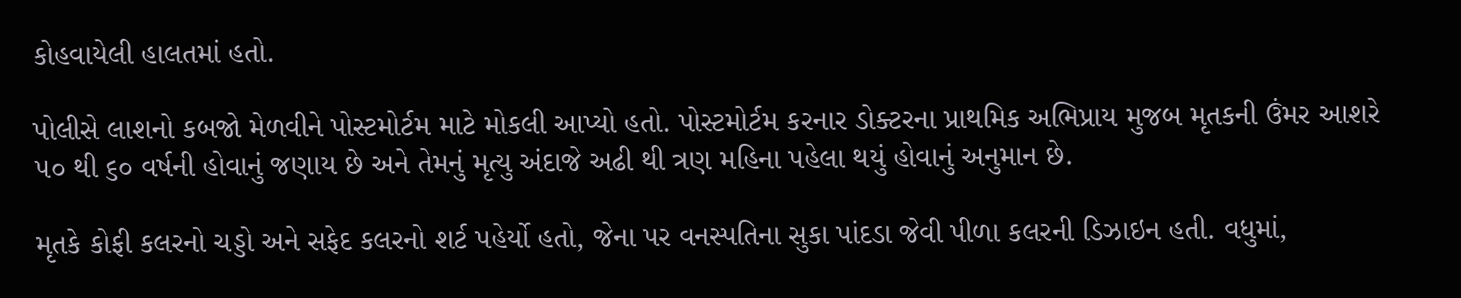કોહવાયેલી હાલતમાં હતો.

પોલીસે લાશનો કબજો મેળવીને પોસ્ટમોર્ટમ માટે મોકલી આપ્યો હતો. પોસ્ટમોર્ટમ કરનાર ડોક્ટરના પ્રાથમિક અભિપ્રાય મુજબ મૃતકની ઉંમર આશરે ૫૦ થી ૬૦ વર્ષની હોવાનું જણાય છે અને તેમનું મૃત્યુ અંદાજે અઢી થી ત્રણ મહિના પહેલા થયું હોવાનું અનુમાન છે.

મૃતકે કોફી કલરનો ચડ્ડો અને સફેદ કલરનો શર્ટ પહેર્યો હતો, જેના પર વનસ્પતિના સુકા પાંદડા જેવી પીળા કલરની ડિઝાઇન હતી. વધુમાં,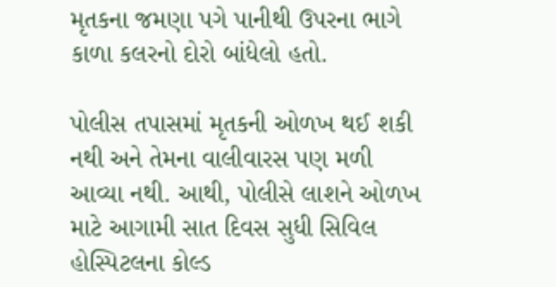મૃતકના જમણા પગે પાનીથી ઉપરના ભાગે કાળા કલરનો દોરો બાંધેલો હતો.

પોલીસ તપાસમાં મૃતકની ઓળખ થઈ શકી નથી અને તેમના વાલીવારસ પણ મળી આવ્યા નથી. આથી, પોલીસે લાશને ઓળખ માટે આગામી સાત દિવસ સુધી સિવિલ હોસ્પિટલના કોલ્ડ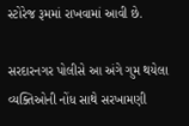સ્ટોરેજ રૂમમાં રાખવામાં આવી છે.

સરદારનગર પોલીસે આ અંગે ગુમ થયેલા વ્યક્તિઓની નોંધ સાથે સરખામણી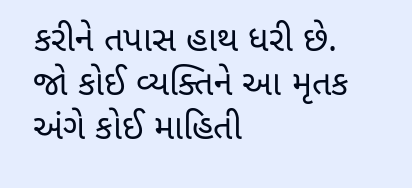કરીને તપાસ હાથ ધરી છે. જો કોઈ વ્યક્તિને આ મૃતક અંગે કોઈ માહિતી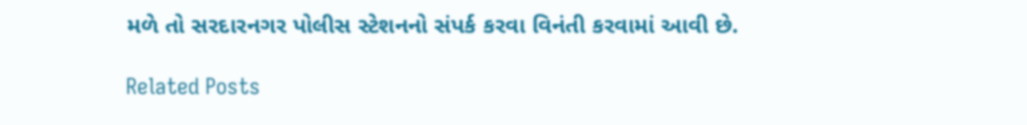મળે તો સરદારનગર પોલીસ સ્ટેશનનો સંપર્ક કરવા વિનંતી કરવામાં આવી છે.

Related Posts